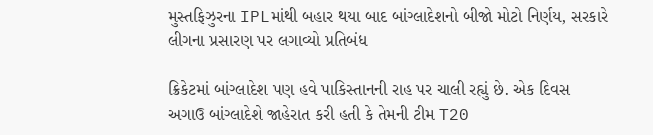મુસ્તફિઝુરના IPLમાંથી બહાર થયા બાદ બાંગ્લાદેશનો બીજો મોટો નિર્ણય, સરકારે લીગના પ્રસારણ પર લગાવ્યો પ્રતિબંધ

ક્રિકેટમાં બાંગ્લાદેશ પણ હવે પાકિસ્તાનની રાહ પર ચાલી રહ્યું છે. એક દિવસ અગાઉ બાંગ્લાદેશે જાહેરાત કરી હતી કે તેમની ટીમ T20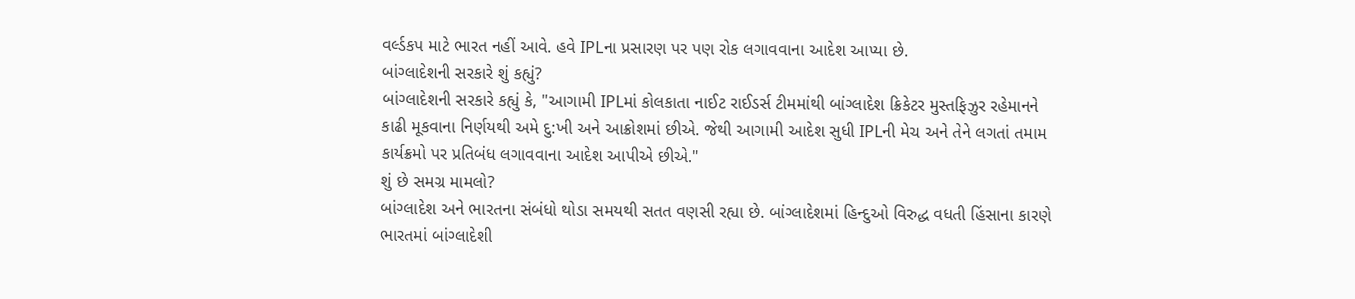વર્લ્ડકપ માટે ભારત નહીં આવે. હવે IPLના પ્રસારણ પર પણ રોક લગાવવાના આદેશ આપ્યા છે.
બાંગ્લાદેશની સરકારે શું કહ્યું?
બાંગ્લાદેશની સરકારે કહ્યું કે, "આગામી IPLમાં કોલકાતા નાઈટ રાઈડર્સ ટીમમાંથી બાંગ્લાદેશ ક્રિકેટર મુસ્તફિઝુર રહેમાનને કાઢી મૂકવાના નિર્ણયથી અમે દુ:ખી અને આક્રોશમાં છીએ. જેથી આગામી આદેશ સુધી IPLની મેચ અને તેને લગતાં તમામ કાર્યક્રમો પર પ્રતિબંધ લગાવવાના આદેશ આપીએ છીએ."
શું છે સમગ્ર મામલો?
બાંગ્લાદેશ અને ભારતના સંબંધો થોડા સમયથી સતત વણસી રહ્યા છે. બાંગ્લાદેશમાં હિન્દુઓ વિરુદ્ધ વધતી હિંસાના કારણે ભારતમાં બાંગ્લાદેશી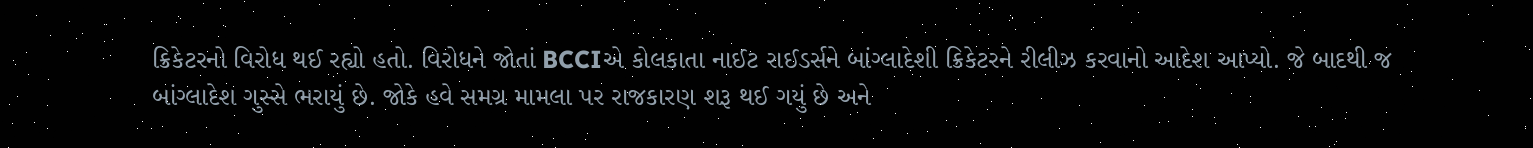ક્રિકેટરનો વિરોધ થઈ રહ્યો હતો. વિરોધને જોતાં BCCIએ કોલકાતા નાઈટ રાઈડર્સને બાંગ્લાદેશી ક્રિકેટરને રીલીઝ કરવાનો આદેશ આપ્યો. જે બાદથી જ બાંગ્લાદેશ ગુસ્સે ભરાયું છે. જોકે હવે સમગ્ર મામલા પર રાજકારણ શરૂ થઈ ગયું છે અને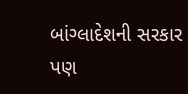બાંગ્લાદેશની સરકાર પણ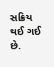સક્રિય થઈ ગઈ છે.